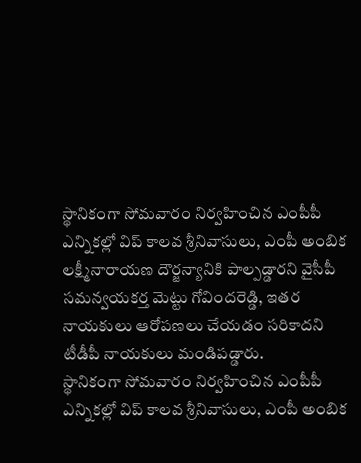స్థానికంగా సోమవారం నిర్వహించిన ఎంపీపీ ఎన్నికల్లో విప్ కాలవ శ్రీనివాసులు, ఎంపీ అంబిక లక్ష్మీనారాయణ దౌర్జన్యానికి పాల్పడ్డారని వైసీపీ సమన్వయకర్త మెట్టు గోవిందరెడ్డి, ఇతర నాయకులు ఆరోపణలు చేయడం సరికాదని టీడీపీ నాయకులు మండిపడ్డారు.
స్థానికంగా సోమవారం నిర్వహించిన ఎంపీపీ ఎన్నికల్లో విప్ కాలవ శ్రీనివాసులు, ఎంపీ అంబిక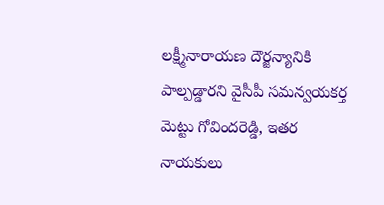లక్ష్మీనారాయణ దౌర్జన్యానికి పాల్పడ్డారని వైసీపీ సమన్వయకర్త మెట్టు గోవిందరెడ్డి, ఇతర నాయకులు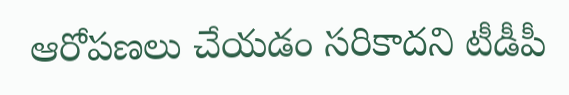ఆరోపణలు చేయడం సరికాదని టీడీపీ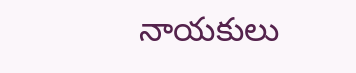నాయకులు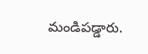మండిపడ్డారు.